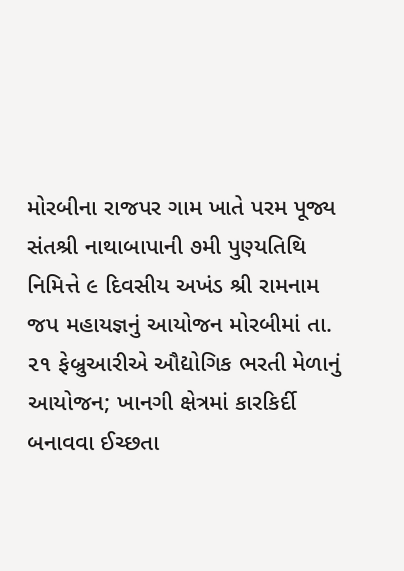મોરબીના રાજપર ગામ ખાતે પરમ પૂજ્ય સંતશ્રી નાથાબાપાની ૭મી પુણ્યતિથિ નિમિત્તે ૯ દિવસીય અખંડ શ્રી રામનામ જપ મહાયજ્ઞનું આયોજન મોરબીમાં તા. ૨૧ ફેબ્રુઆરીએ ઔદ્યોગિક ભરતી મેળાનું આયોજન; ખાનગી ક્ષેત્રમાં કારકિર્દી બનાવવા ઈચ્છતા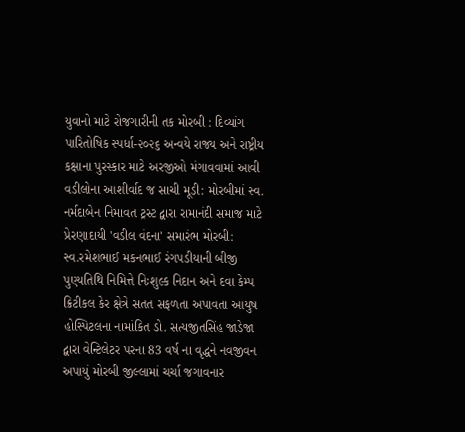યુવાનો માટે રોજગારીની તક મોરબી : દિવ્યાંગ પારિતોષિક સ્પર્ધા-૨૦૨૬ અન્વયે રાજ્ય અને રાષ્ટ્રીય કક્ષાના પુરસ્કાર માટે અરજીઓ મંગાવવામાં આવી વડીલોના આશીર્વાદ જ સાચી મૂડી: મોરબીમાં સ્વ. નર્મદાબેન નિમાવત ટ્રસ્ટ દ્વારા રામાનંદી સમાજ માટે પ્રેરણાદાયી 'વડીલ વંદના' સમારંભ મોરબી: સ્વ.રમેશભાઈ મકનભાઈ રંગપડીયાની બીજી પુણ્યતિથિ નિમિત્તે નિઃશુલ્ક નિદાન અને દવા કેમ્પ ક્રિટીકલ કેર ક્ષેત્રે સતત સફળતા અપાવતા આયુષ હોસ્પિટલના નામાંકિત ડો. સત્યજીતસિંહ જાડેજા દ્વારા વેન્ટિલેટર પરના 83 વર્ષ ના વૃદ્ધને નવજીવન અપાયું મોરબી જીલ્લામાં ચર્ચા જગાવનાર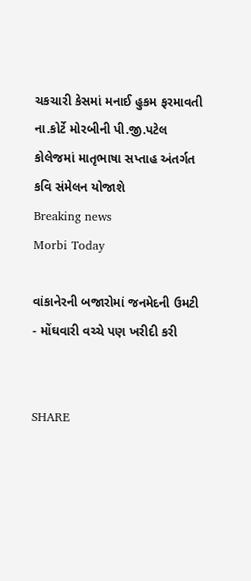ચકચારી કેસમાં મનાઈ હુકમ ફરમાવતી ના.કોર્ટે મોરબીની પી.જી.પટેલ કોલેજમાં માતૃભાષા સપ્તાહ અંતર્ગત કવિ સંમેલન યોજાશે
Breaking news
Morbi Today

વાંકાનેરની બજારોમાં જનમેદની ઉમટી - મોંઘવારી વચ્ચે પણ ખરીદી કરી


SHARE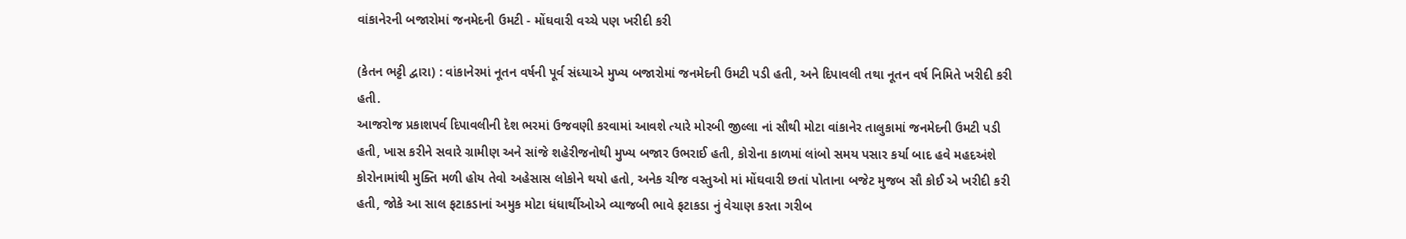વાંકાનેરની બજારોમાં જનમેદની ઉમટી - મોંઘવારી વચ્ચે પણ ખરીદી કરી

(કેતન ભટ્ટી દ્વારા) : વાંકાનેરમાં નૂતન વર્ષની પૂર્વ સંધ્યાએ મુખ્ય બજારોમાં જનમેદની ઉમટી પડી હતી, અને દિપાવલી તથા નૂતન વર્ષ નિમિતે ખરીદી કરી હતી.
આજરોજ પ્રકાશપર્વ દિપાવલીની દેશ ભરમાં ઉજવણી કરવામાં આવશે ત્યારે મોરબી જીલ્લા નાં સૌથી મોટા વાંકાનેર તાલુકામાં જનમેદની ઉમટી પડી હતી, ખાસ કરીને સવારે ગ્રામીણ અને સાંજે શહેરીજનોથી મુખ્ય બજાર ઉભરાઈ હતી, કોરોના કાળમાં લાંબો સમય પસાર કર્યા બાદ હવે મહદઅંશે કોરોનામાંથી મુક્તિ મળી હોય તેવો અહેસાસ લોકોને થયો હતો, અનેક ચીજ વસ્તુઓ માં મોંઘવારી છતાં પોતાના બજેટ મુજબ સૌ કોઈ એ ખરીદી કરી હતી, જોકે આ સાલ ફટાકડાનાં અમુક મોટા ધંધાર્થીઓએ વ્યાજબી ભાવે ફટાકડા નું વેચાણ કરતા ગરીબ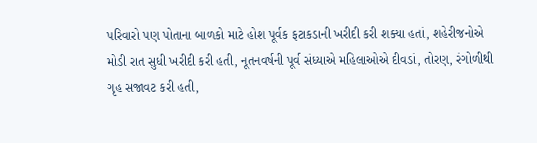પરિવારો પણ પોતાના બાળકો માટે હોશ પૂર્વક ફટાકડાની ખરીદી કરી શક્યા હતાં, શહેરીજનોએ મોડી રાત સુધી ખરીદી કરી હતી, નૂતનવર્ષની પૂર્વ સંધ્યાએ મહિલાઓએ દીવડાં, તોરણ, રંગોળીથી ગૃહ સજાવટ કરી હતી,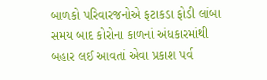બાળકો પરિવારજનોએ ફટાકડા ફોડી લાંબા સમય બાદ કોરોના કાળનાં અંધકારમાંથી બહાર લઈ આવતાં એવા પ્રકાશ પર્વ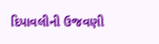દિપાવલીની ઉજવણી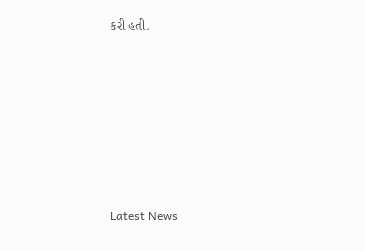કરી હતી.








Latest News